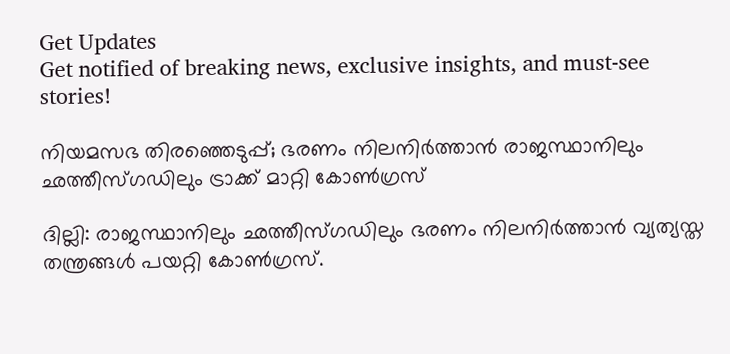Get Updates
Get notified of breaking news, exclusive insights, and must-see stories!

നിയമസഭ തിരഞ്ഞെടുപ്പ്; ഭരണം നിലനിർത്താൻ രാജസ്ഥാനിലും ഛത്തീസ്ഗഡിലും ട്രാക്ക് മാറ്റി കോൺഗ്രസ്

ദില്ലി: രാജസ്ഥാനിലും ഛത്തീസ്ഗഡിലും ഭരണം നിലനിർത്താൻ വ്യത്യസ്ത തന്ത്രങ്ങൾ പയറ്റി കോൺഗ്രസ്.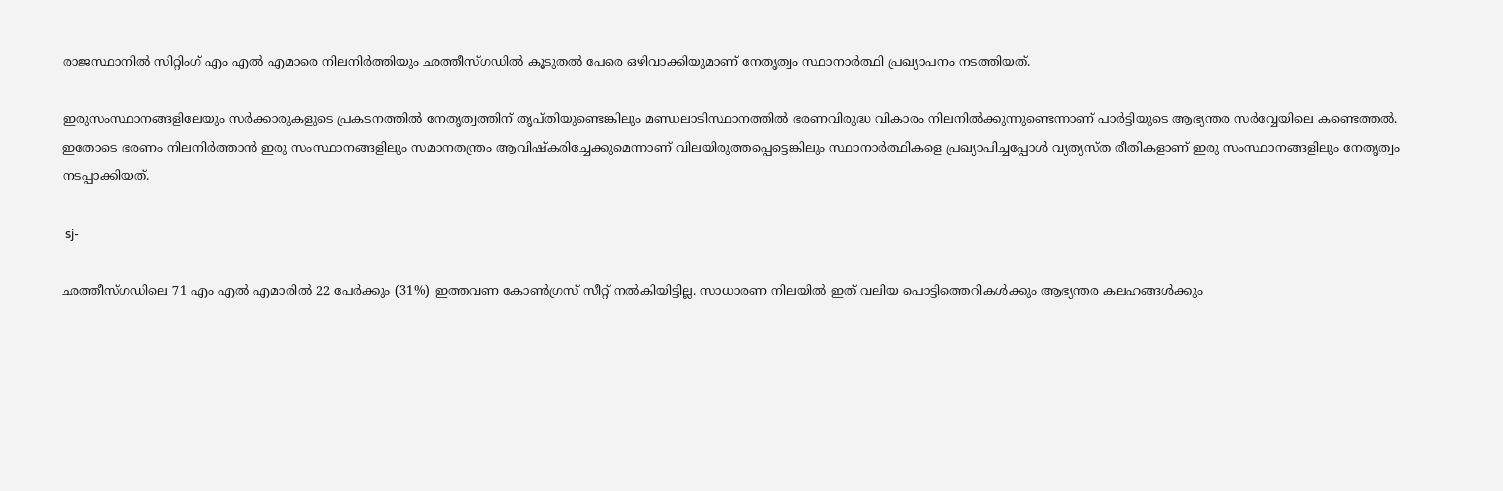രാജസ്ഥാനിൽ സിറ്റിംഗ് എം എൽ എമാരെ നിലനിർത്തിയും ഛത്തീസ്ഗഡിൽ കൂടുതൽ പേരെ ഒഴിവാക്കിയുമാണ് നേതൃത്വം സ്ഥാനാർത്ഥി പ്രഖ്യാപനം നടത്തിയത്.

ഇരുസംസ്ഥാനങ്ങളിലേയും സർക്കാരുകളുടെ പ്രകടനത്തിൽ നേതൃത്വത്തിന് തൃപ്തിയുണ്ടെങ്കിലും മണ്ഡലാടിസ്ഥാനത്തിൽ ഭരണവിരുദ്ധ വികാരം നിലനിൽക്കുന്നുണ്ടെന്നാണ് പാർട്ടിയുടെ ആഭ്യന്തര സർവ്വേയിലെ കണ്ടെത്തൽ. ഇതോടെ ഭരണം നിലനിർത്താൻ ഇരു സംസ്ഥാനങ്ങളിലും സമാനതന്ത്രം ആവിഷ്കരിച്ചേക്കുമെന്നാണ് വിലയിരുത്തപ്പെട്ടെങ്കിലും സ്ഥാനാർത്ഥികളെ പ്രഖ്യാപിച്ചപ്പോൾ വ്യത്യസ്ത രീതികളാണ് ഇരു സംസ്ഥാനങ്ങളിലും നേതൃത്വം നടപ്പാക്കിയത്.

 sj-

ഛത്തീസ്ഗഡിലെ 71 എം എൽ എമാരിൽ 22 പേർക്കും (31%) ഇത്തവണ കോൺഗ്രസ് സീറ്റ് നൽകിയിട്ടില്ല. സാധാരണ നിലയിൽ ഇത് വലിയ പൊട്ടിത്തെറികൾക്കും ആഭ്യന്തര കലഹങ്ങൾക്കും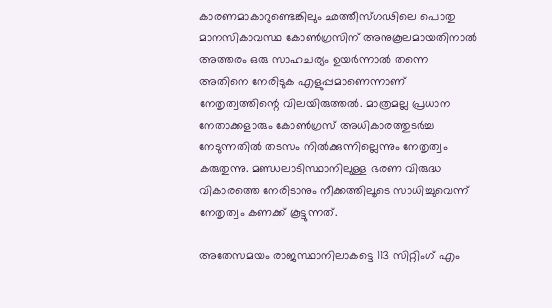കാരണമാകാറുണ്ടെങ്കിലും ഛത്തീസ്ഗഢിലെ പൊതു മാനസികാവസ്ഥ കോൺഗ്രസിന് അനുകൂലമായതിനാൽ അത്തരം ഒരു സാഹചര്യം ഉയർന്നാൽ തന്നെ അതിനെ നേരിടുക എളുപ്പമാണെന്നാണ് നേതൃത്വത്തിന്റെ വിലയിരുത്തൽ. മാത്രമല്ല പ്രധാന നേതാക്കളാരും കോൺഗ്രസ് അധികാരത്തുടർച്ച നേടുന്നതിൽ തടസം നിൽക്കുന്നില്ലെന്നും നേതൃത്വം കരുതുന്നു. മണ്ഡലാടിസ്ഥാനിലുള്ള ഭരണ വിരുദ്ധ വികാരത്തെ നേരിടാനും നീക്കത്തിലൂടെ സാധിച്ചുവെന്ന് നേതൃത്വം കണക്ക് കൂട്ടുന്നത്.

അതേസമയം രാജസ്ഥാനിലാകട്ടെ 113 സിറ്റിംഗ് എം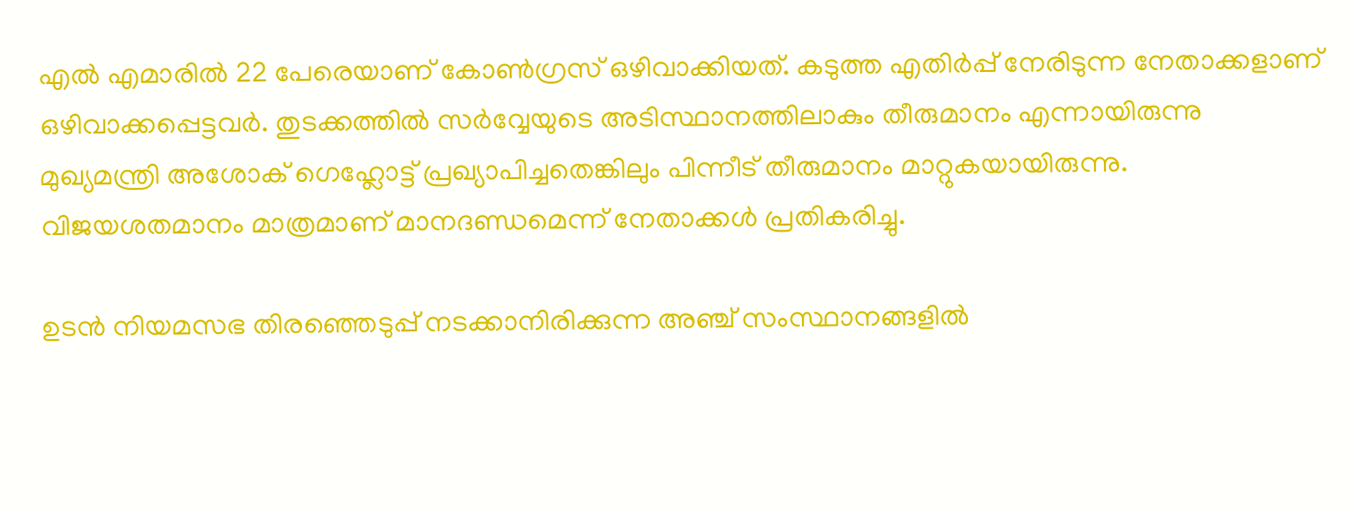എൽ എമാരിൽ 22 പേരെയാണ് കോൺഗ്രസ് ഒഴിവാക്കിയത്. കടുത്ത എതിർപ്പ് നേരിടുന്ന നേതാക്കളാണ് ഒഴിവാക്കപ്പെട്ടവർ. തുടക്കത്തിൽ സർവ്വേയുടെ അടിസ്ഥാനത്തിലാകും തീരുമാനം എന്നായിരുന്നു മുഖ്യമന്ത്രി അശോക് ഗെഹ്ലോട്ട് പ്രഖ്യാപിച്ചതെങ്കിലും പിന്നീട് തീരുമാനം മാറ്റുകയായിരുന്നു. വിജയശതമാനം മാത്രമാണ് മാനദണ്ഡമെന്ന് നേതാക്കൾ പ്രതികരിച്ചു.

ഉടൻ നിയമസഭ തിരഞ്ഞെടുപ്പ് നടക്കാനിരിക്കുന്ന അഞ്ച് സംസ്ഥാനങ്ങളിൽ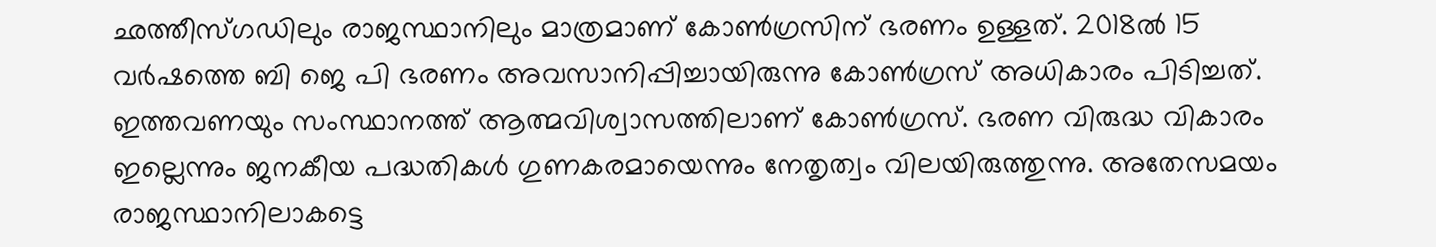ഛത്തീസ്ഗഡിലും രാജസ്ഥാനിലും മാത്രമാണ് കോൺഗ്രസിന് ഭരണം ഉള്ളത്. 2018ൽ 15 വർഷത്തെ ബി ജെ പി ഭരണം അവസാനിപ്പിച്ചായിരുന്നു കോൺഗ്രസ് അധികാരം പിടിച്ചത്. ഇത്തവണയും സംസ്ഥാനത്ത് ആത്മവിശ്വാസത്തിലാണ് കോൺഗ്രസ്. ഭരണ വിരുദ്ധ വികാരം ഇല്ലെന്നും ജനകീയ പദ്ധതികൾ ഗുണകരമായെന്നും നേതൃത്വം വിലയിരുത്തുന്നു. അതേസമയം രാജസ്ഥാനിലാകട്ടെ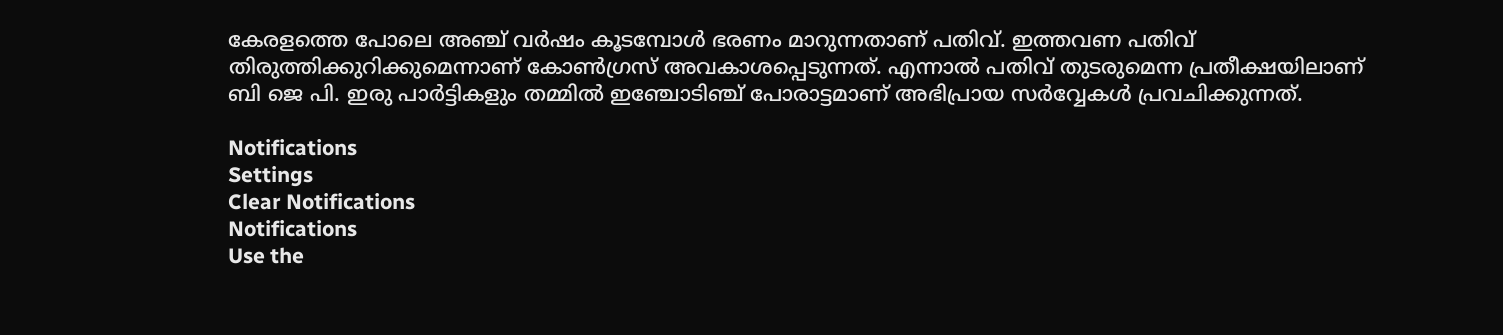കേരളത്തെ പോലെ അഞ്ച് വർഷം കൂടമ്പോൾ ഭരണം മാറുന്നതാണ് പതിവ്. ഇത്തവണ പതിവ് തിരുത്തിക്കുറിക്കുമെന്നാണ് കോൺഗ്രസ് അവകാശപ്പെടുന്നത്. എന്നാൽ പതിവ് തുടരുമെന്ന പ്രതീക്ഷയിലാണ് ബി ജെ പി. ഇരു പാർട്ടികളും തമ്മിൽ ഇഞ്ചോടിഞ്ച് പോരാട്ടമാണ് അഭിപ്രായ സർവ്വേകൾ പ്രവചിക്കുന്നത്.

Notifications
Settings
Clear Notifications
Notifications
Use the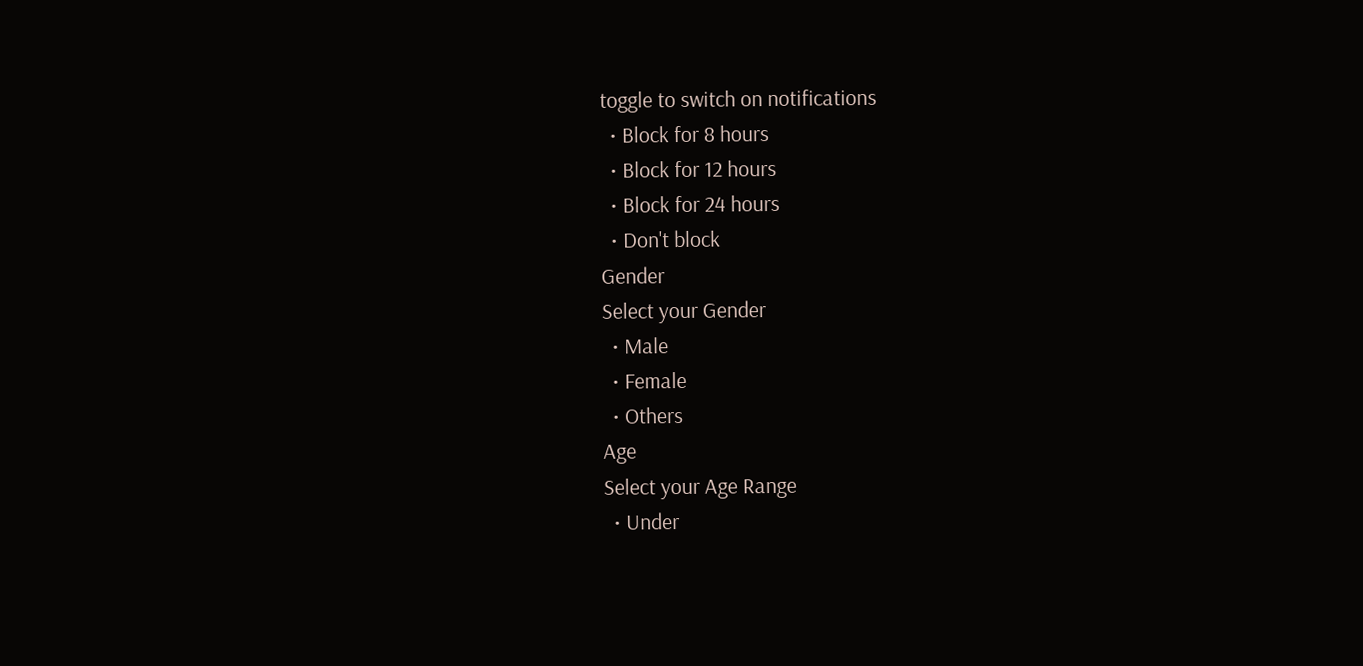toggle to switch on notifications
  • Block for 8 hours
  • Block for 12 hours
  • Block for 24 hours
  • Don't block
Gender
Select your Gender
  • Male
  • Female
  • Others
Age
Select your Age Range
  • Under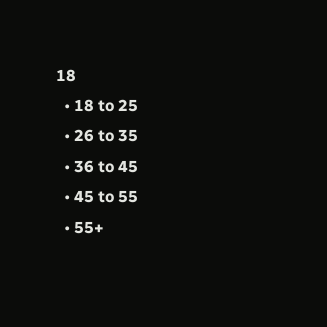18
  • 18 to 25
  • 26 to 35
  • 36 to 45
  • 45 to 55
  • 55+